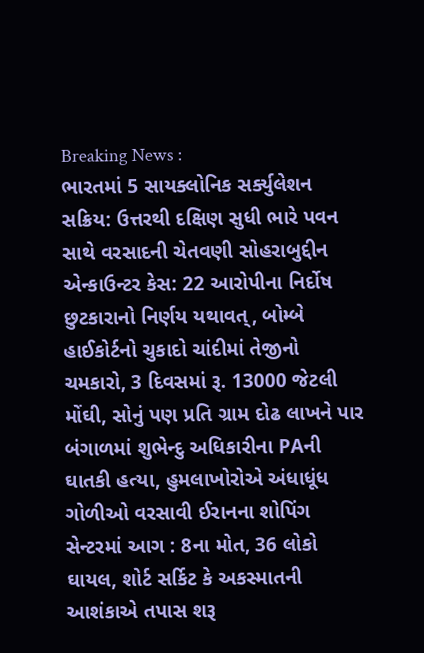Breaking News :
ભારતમાં 5 સાયક્લોનિક સર્ક્યુલેશન સક્રિય: ઉત્તરથી દક્ષિણ સુધી ભારે પવન સાથે વરસાદની ચેતવણી સોહરાબુદ્દીન એન્કાઉન્ટર કેસ: 22 આરોપીના નિર્દોષ છુટકારાનો નિર્ણય યથાવત્, બોમ્બે હાઈકોર્ટનો ચુકાદો ચાંદીમાં તેજીનો ચમકારો, 3 દિવસમાં રૂ. 13000 જેટલી મોંઘી, સોનું પણ પ્રતિ ગ્રામ દોઢ લાખને પાર બંગાળમાં શુભેન્દુ અધિકારીના PAની ઘાતકી હત્યા, હુમલાખોરોએ અંધાધૂંધ ગોળીઓ વરસાવી ઈરાનના શોપિંગ સેન્ટરમાં આગ : 8ના મોત, 36 લોકો ઘાયલ, શોર્ટ સર્કિટ કે અકસ્માતની આશંકાએ તપાસ શરૂ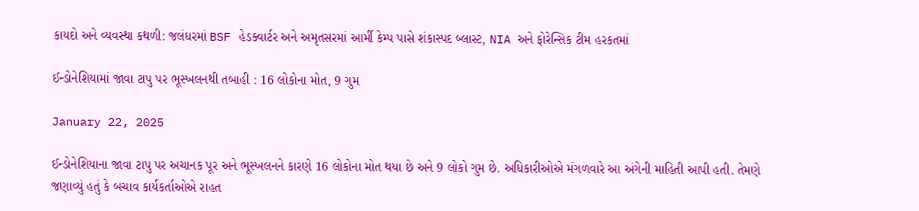કાયદો અને વ્યવસ્થા કથળી: જલંધરમાં BSF હેડક્વાર્ટર અને અમૃતસરમાં આર્મી કેમ્પ પાસે શંકાસ્પદ બ્લાસ્ટ, NIA અને ફોરેન્સિક ટીમ હરકતમાં

ઈન્ડોનેશિયામાં જાવા ટાપુ પર ભૂસ્ખલનથી તબાહી : 16 લોકોના મોત, 9 ગુમ

January 22, 2025

ઈન્ડોનેશિયાના જાવા ટાપુ પર અચાનક પૂર અને ભૂસ્ખલનને કારણે 16 લોકોના મોત થયા છે અને 9 લોકો ગુમ છે. અધિકારીઓએ મંગળવારે આ અંગેની માહિતી આપી હતી. તેમણે જણાવ્યું હતું કે બચાવ કાર્યકર્તાઓએ રાહત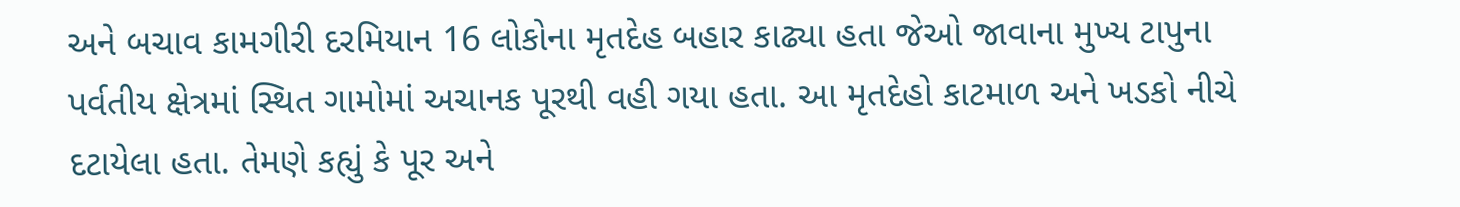અને બચાવ કામગીરી દરમિયાન 16 લોકોના મૃતદેહ બહાર કાઢ્યા હતા જેઓ જાવાના મુખ્ય ટાપુના પર્વતીય ક્ષેત્રમાં સ્થિત ગામોમાં અચાનક પૂરથી વહી ગયા હતા. આ મૃતદેહો કાટમાળ અને ખડકો નીચે દટાયેલા હતા. તેમણે કહ્યું કે પૂર અને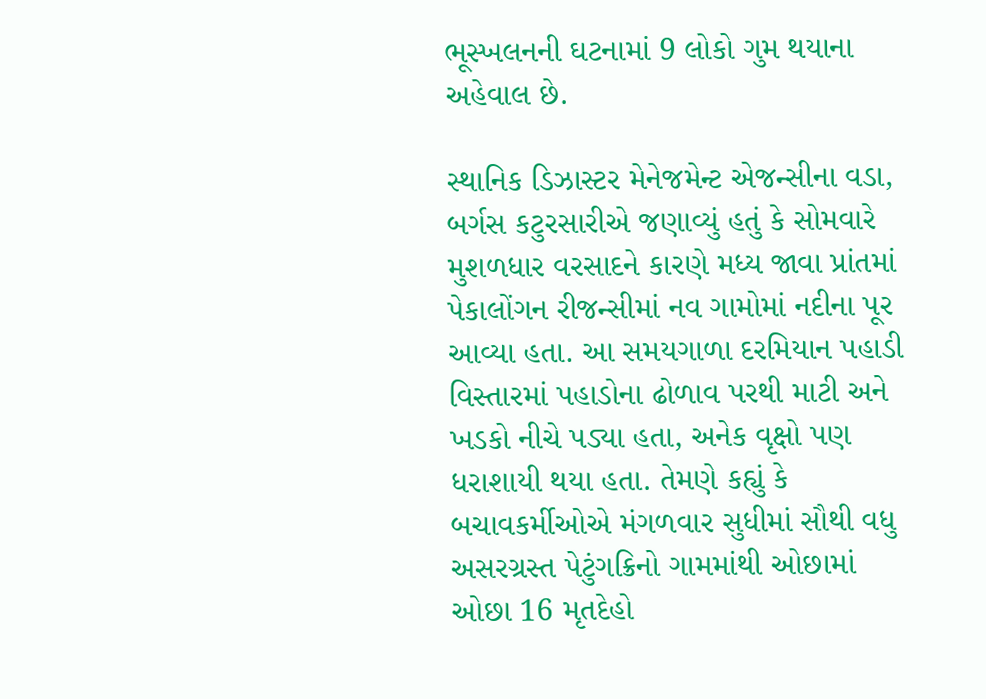ભૂસ્ખલનની ઘટનામાં 9 લોકો ગુમ થયાના અહેવાલ છે.

સ્થાનિક ડિઝાસ્ટર મેનેજમેન્ટ એજન્સીના વડા, બર્ગસ કટુરસારીએ જણાવ્યું હતું કે સોમવારે મુશળધાર વરસાદને કારણે મધ્ય જાવા પ્રાંતમાં પેકાલોંગન રીજન્સીમાં નવ ગામોમાં નદીના પૂર આવ્યા હતા. આ સમયગાળા દરમિયાન પહાડી વિસ્તારમાં પહાડોના ઢોળાવ પરથી માટી અને ખડકો નીચે પડ્યા હતા, અનેક વૃક્ષો પણ ધરાશાયી થયા હતા. તેમણે કહ્યું કે બચાવકર્મીઓએ મંગળવાર સુધીમાં સૌથી વધુ અસરગ્રસ્ત પેટુંગક્રિનો ગામમાંથી ઓછામાં ઓછા 16 મૃતદેહો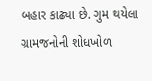બહાર કાઢ્યા છે. ગુમ થયેલા ગ્રામજનોની શોધખોળ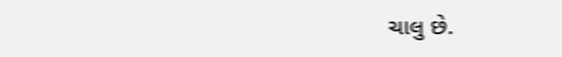ચાલુ છે.